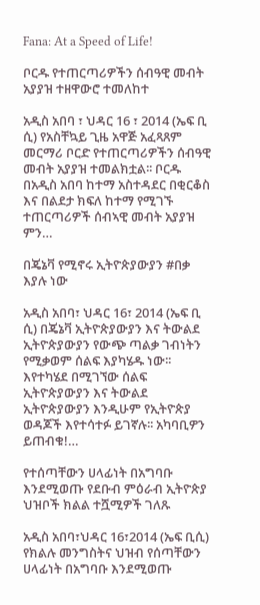Fana: At a Speed of Life!

ቦርዱ የተጠርጣሪዎችን ሰብዓዊ መብት አያያዝ ተዘዋውሮ ተመለከተ

አዲስ አበባ ፣ ህዳር 16 ፣ 2014 (ኤፍ ቢ ሲ) የአስቸኳይ ጊዜ አዋጅ አፈጻጸም መርማሪ ቦርድ የተጠርጣሪዎችን ሰብዓዊ መብት አያያዝ ተመልክቷል፡፡ ቦርዱ በአዲስ አበባ ከተማ አስተዳደር በቂርቆስ እና በልደታ ክፍለ ከተማ የሚገኙ ተጠርጣሪዎች ሰብኣዊ መብት አያያዝ ምን…

በጄኔቫ የሚኖሩ ኢትዮጵያውያን #በቃ እያሉ ነው

አዲስ አበባ፣ ህዳር 16፣ 2014 (ኤፍ ቢ ሲ) በጄኔቫ ኢትዮጵያውያን እና ትውልደ ኢትዮጵያውያን የውጭ ጣልቃ ገብነትን የሚቃወም ሰልፍ እያካሄዱ ነው፡፡ እየተካሄደ በሚገኘው ሰልፍ ኢትዮጵያውያን እና ትውልደ ኢትዮጵያውያን እንዲሁም የኢትዮጵያ ወዳጆች እየተሳተፉ ይገኛሉ፡፡ አካባቢዎን ይጠብቁ!…

የተሰጣቸውን ሀላፊነት በአግባቡ እንደሚወጡ የደቡብ ምዕራብ ኢትዮጵያ ህዝቦች ክልል ተሿሚዎች ገለጹ

አዲስ አበባ፣ህዳር 16፣2014 (ኤፍ ቢሲ) የክልሉ መንግስትና ህዝብ የሰጣቸውን ሀላፊነት በአግባቡ እንደሚወጡ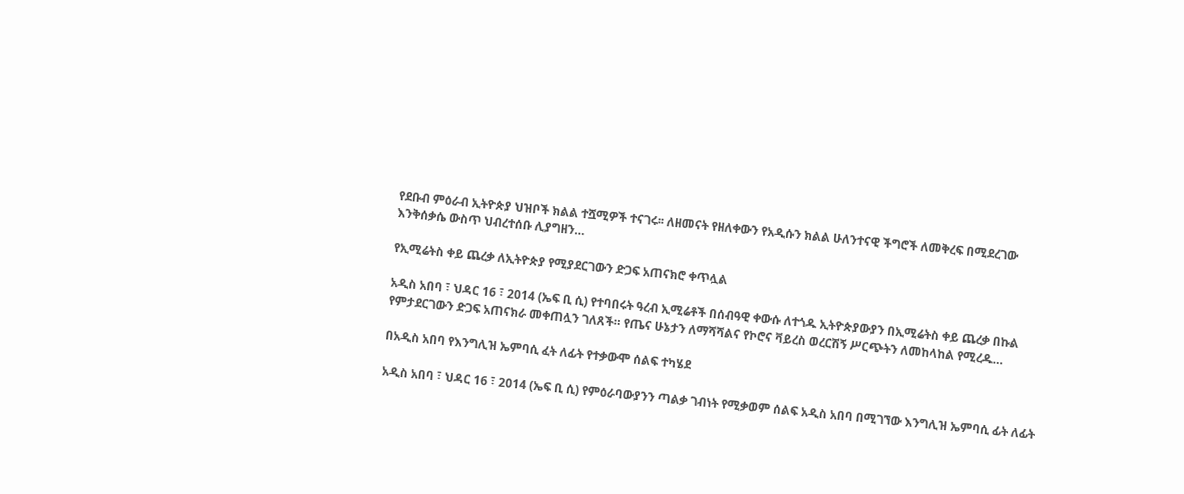የደቡብ ምዕራብ ኢትዮጵያ ህዝቦች ክልል ተሿሚዎች ተናገሩ፡፡ ለዘመናት የዘለቀውን የአዲሱን ክልል ሁለንተናዊ ችግሮች ለመቅረፍ በሚደረገው እንቅሰቃሴ ውስጥ ህብረተሰቡ ሊያግዘን…

የኢሚሬትስ ቀይ ጨረቃ ለኢትዮጵያ የሚያደርገውን ድጋፍ አጠናክሮ ቀጥሏል

አዲስ አበባ ፣ ህዳር 16 ፣ 2014 (ኤፍ ቢ ሲ) የተባበሩት ዓረብ ኢሚሬቶች በሰብዓዊ ቀውሱ ለተጎዱ ኢትዮጵያውያን በኢሚሬትስ ቀይ ጨረቃ በኩል የምታደርገውን ድጋፍ አጠናክራ መቀጠሏን ገለጸች። የጤና ሁኔታን ለማሻሻልና የኮሮና ቫይረስ ወረርሽኝ ሥርጭትን ለመከላከል የሚረዱ…

በአዲስ አበባ የእንግሊዝ ኤምባሲ ፈት ለፊት የተቃውሞ ሰልፍ ተካሄደ

አዲስ አበባ ፣ ህዳር 16 ፣ 2014 (ኤፍ ቢ ሲ) የምዕራባውያንን ጣልቃ ገብነት የሚቃወም ሰልፍ አዲስ አበባ በሚገኘው እንግሊዝ ኤምባሲ ፊት ለፊት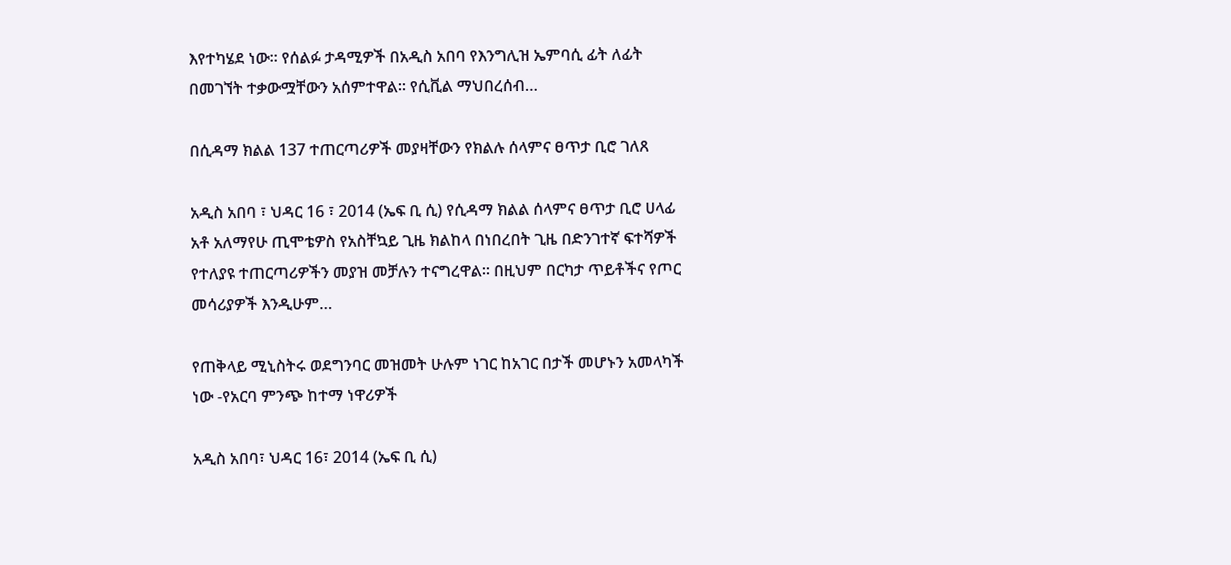እየተካሄደ ነው። የሰልፉ ታዳሚዎች በአዲስ አበባ የእንግሊዝ ኤምባሲ ፊት ለፊት በመገኘት ተቃውሟቸውን አሰምተዋል። የሲቪል ማህበረሰብ…

በሲዳማ ክልል 137 ተጠርጣሪዎች መያዛቸውን የክልሉ ሰላምና ፀጥታ ቢሮ ገለጸ

አዲስ አበባ ፣ ህዳር 16 ፣ 2014 (ኤፍ ቢ ሲ) የሲዳማ ክልል ሰላምና ፀጥታ ቢሮ ሀላፊ አቶ አለማየሁ ጢሞቴዎስ የአስቸኳይ ጊዜ ክልከላ በነበረበት ጊዜ በድንገተኛ ፍተሻዎች የተለያዩ ተጠርጣሪዎችን መያዝ መቻሉን ተናግረዋል። በዚህም በርካታ ጥይቶችና የጦር መሳሪያዎች እንዲሁም…

የጠቅላይ ሚኒስትሩ ወደግንባር መዝመት ሁሉም ነገር ከአገር በታች መሆኑን አመላካች ነው -የአርባ ምንጭ ከተማ ነዋሪዎች

አዲስ አበባ፣ ህዳር 16፣ 2014 (ኤፍ ቢ ሲ)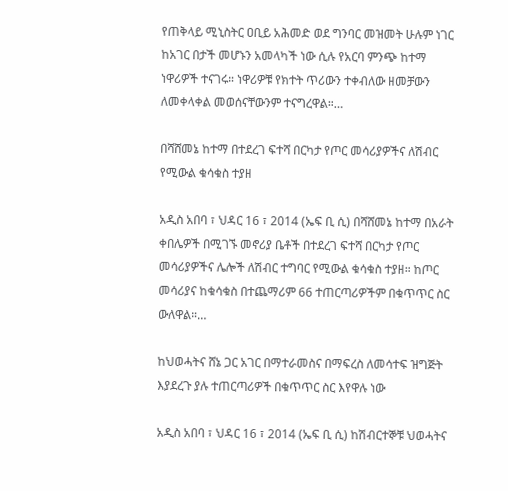የጠቅላይ ሚኒስትር ዐቢይ አሕመድ ወደ ግንባር መዝመት ሁሉም ነገር ከአገር በታች መሆኑን አመላካች ነው ሲሉ የአርባ ምንጭ ከተማ ነዋሪዎች ተናገሩ። ነዋሪዎቹ የክተት ጥሪውን ተቀብለው ዘመቻውን ለመቀላቀል መወሰናቸውንም ተናግረዋል።…

በሻሸመኔ ከተማ በተደረገ ፍተሻ በርካታ የጦር መሳሪያዎችና ለሽብር የሚውል ቁሳቁስ ተያዘ

አዲስ አበባ ፣ ህዳር 16 ፣ 2014 (ኤፍ ቢ ሲ) በሻሸመኔ ከተማ በአራት ቀበሌዎች በሚገኙ መኖሪያ ቤቶች በተደረገ ፍተሻ በርካታ የጦር መሳሪያዎችና ሌሎች ለሽብር ተግባር የሚውል ቁሳቁስ ተያዘ። ከጦር መሳሪያና ከቁሳቁስ በተጨማሪም 66 ተጠርጣሪዎችም በቁጥጥር ስር ውለዋል።…

ከህወሓትና ሸኔ ጋር አገር በማተራመስና በማፍረስ ለመሳተፍ ዝግጅት እያደረጉ ያሉ ተጠርጣሪዎች በቁጥጥር ስር እየዋሉ ነው

አዲስ አበባ ፣ ህዳር 16 ፣ 2014 (ኤፍ ቢ ሲ) ከሽብርተኞቹ ህወሓትና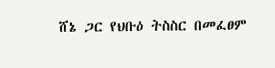ሸኔ ጋር የህቡዕ ትስስር በመፈፀም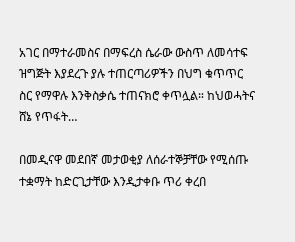አገር በማተራመስና በማፍረስ ሴራው ውስጥ ለመሳተፍ ዝግጅት እያደረጉ ያሉ ተጠርጣሪዎችን በህግ ቁጥጥር ስር የማዋሉ እንቅስቃሴ ተጠናክሮ ቀጥሏል። ከህወሓትና ሸኔ የጥፋት…

በመዲናዋ መደበኛ መታወቂያ ለሰራተኞቻቸው የሚሰጡ ተቋማት ከድርጊታቸው እንዲታቀቡ ጥሪ ቀረበ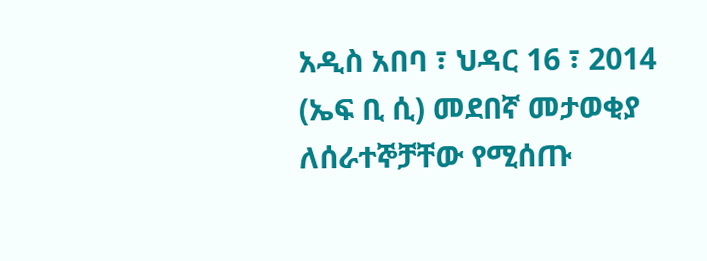አዲስ አበባ ፣ ህዳር 16 ፣ 2014 (ኤፍ ቢ ሲ) መደበኛ መታወቂያ ለሰራተኞቻቸው የሚሰጡ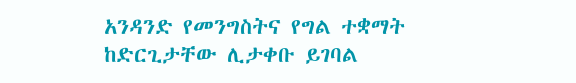አንዳንድ የመንግስትና የግል ተቋማት ከድርጊታቸው ሊታቀቡ ይገባል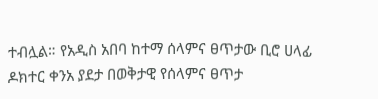ተብሏል። የአዲስ አበባ ከተማ ሰላምና ፀጥታው ቢሮ ሀላፊ ዶክተር ቀንአ ያደታ በወቅታዊ የሰላምና ፀጥታ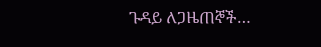ጉዳይ ለጋዜጠኞች…